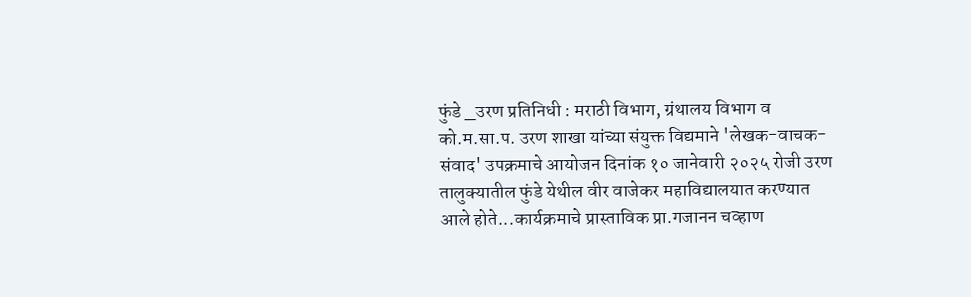फुंडे _उरण प्रतिनिधी : मराठी विभाग, ग्रंथालय विभाग व को.म.सा.प. उरण शाखा यांच्या संयुक्त विद्यमाने 'लेखक-वाचक-संवाद' उपक्रमाचे आयोजन दिनांक १० जानेवारी २०२५ रोजी उरण तालुक्यातील फुंडे येथील वीर वाजेकर महाविद्यालयात करण्यात आले होते...कार्यक्रमाचे प्रास्ताविक प्रा.गजानन चव्हाण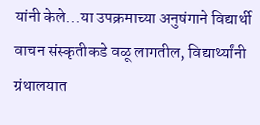यांनी केले...या उपक्रमाच्या अनुषंगाने विद्यार्थी वाचन संस्कृतीकडे वळू लागतील, विद्यार्थ्यांनी ग्रंथालयात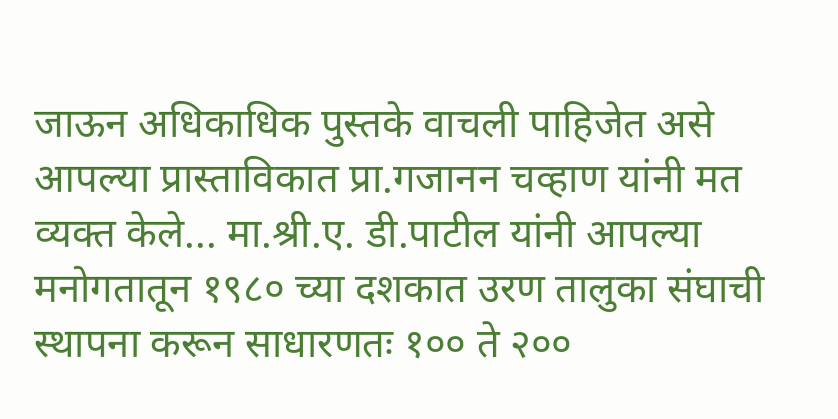जाऊन अधिकाधिक पुस्तके वाचली पाहिजेत असे आपल्या प्रास्ताविकात प्रा.गजानन चव्हाण यांनी मत व्यक्त केले... मा.श्री.ए. डी.पाटील यांनी आपल्या मनोगतातून १९८० च्या दशकात उरण तालुका संघाची स्थापना करून साधारणतः १०० ते २००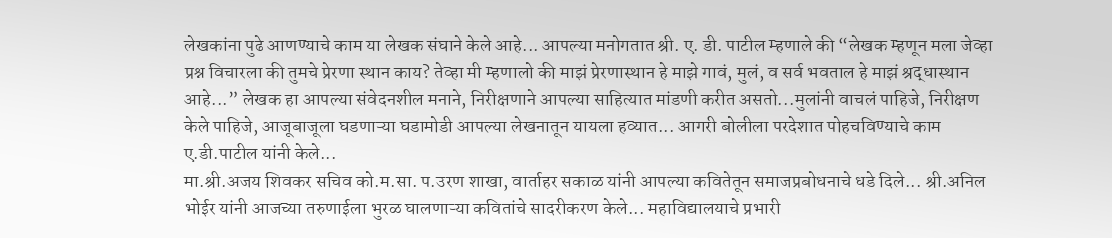लेखकांना पुढे आणण्याचे काम या लेखक संघाने केले आहे... आपल्या मनोगतात श्री. ए. डी. पाटील म्हणाले की “लेखक म्हणून मला जेव्हा प्रश्न विचारला की तुमचे प्रेरणा स्थान काय? तेव्हा मी म्हणालो की माझं प्रेरणास्थान हे माझे गावं, मुलं, व सर्व भवताल हे माझं श्रद्धास्थान आहे...” लेखक हा आपल्या संवेदनशील मनाने, निरीक्षणाने आपल्या साहित्यात मांडणी करीत असतो...मुलांनी वाचलं पाहिजे, निरीक्षण केले पाहिजे, आजूबाजूला घडणाऱ्या घडामोडी आपल्या लेखनातून यायला हव्यात... आगरी बोलीला परदेशात पोहचविण्याचे काम ए.डी.पाटील यांनी केले...
मा.श्री.अजय शिवकर सचिव को.म.सा. प.उरण शाखा, वार्ताहर सकाळ यांनी आपल्या कवितेतून समाजप्रबोधनाचे धडे दिले... श्री.अनिल भोईर यांनी आजच्या तरुणाईला भुरळ घालणाऱ्या कवितांचे सादरीकरण केले... महाविद्यालयाचे प्रभारी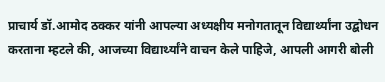प्राचार्य डॉ.आमोद ठक्कर यांनी आपल्या अध्यक्षीय मनोगतातून विद्यार्थ्यांना उद्बोधन करताना म्हटले की, आजच्या विद्यार्थ्यांने वाचन केले पाहिजे, आपली आगरी बोली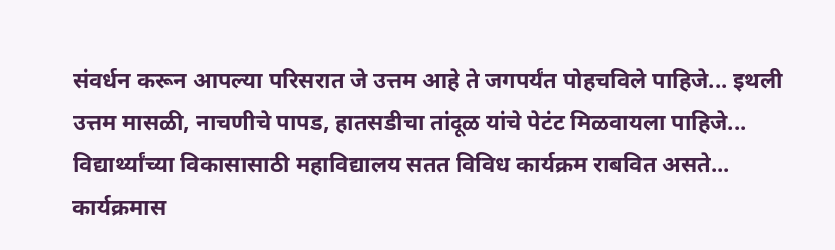संवर्धन करून आपल्या परिसरात जे उत्तम आहे ते जगपर्यंत पोहचविले पाहिजे... इथली उत्तम मासळी, नाचणीचे पापड, हातसडीचा तांदूळ यांचे पेटंट मिळवायला पाहिजे... विद्यार्थ्यांच्या विकासासाठी महाविद्यालय सतत विविध कार्यक्रम राबवित असते... कार्यक्रमास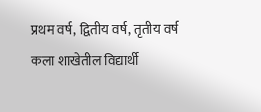प्रथम वर्ष, द्वितीय वर्ष, तृतीय वर्ष कला शाखेतील विद्यार्थी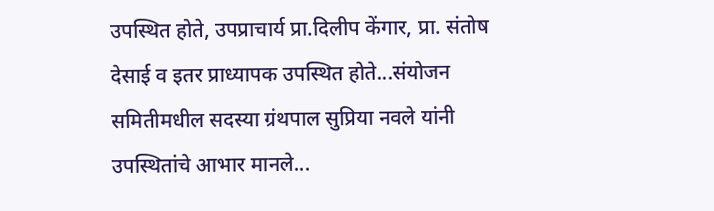उपस्थित होते, उपप्राचार्य प्रा.दिलीप केंगार, प्रा. संतोष देसाई व इतर प्राध्यापक उपस्थित होते...संयोजन समितीमधील सदस्या ग्रंथपाल सुप्रिया नवले यांनी उपस्थितांचे आभार मानले...